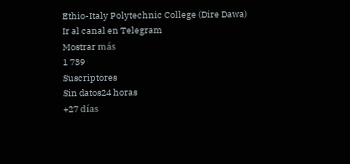Ethio-Italy Polytechnic College (Dire Dawa)
Ir al canal en Telegram
Mostrar más
1 739
Suscriptores
Sin datos24 horas
+27 días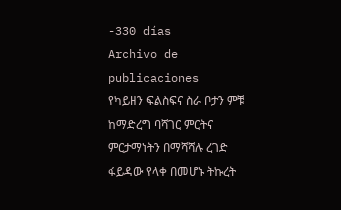-330 días
Archivo de publicaciones
የካይዘን ፍልስፍና ስራ ቦታን ምቹ ከማድረግ ባሻገር ምርትና ምርታማነትን በማሻሻሉ ረገድ ፋይዳው የላቀ በመሆኑ ትኩረት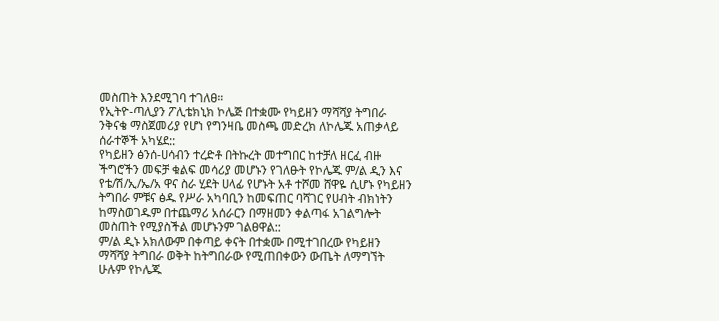መስጠት እንደሚገባ ተገለፀ።
የኢትዮ-ጣሊያን ፖሊቴክኒክ ኮሌጅ በተቋሙ የካይዘን ማሻሻያ ትግበራ ንቅናቄ ማስጀመሪያ የሆነ የግንዛቤ መስጫ መድረክ ለኮሌጁ አጠቃላይ ሰራተኞች አካሄደ::
የካይዘን ፅንሰ-ሀሳብን ተረድቶ በትኩረት መተግበር ከተቻለ ዘርፈ ብዙ ችግሮችን መፍቻ ቁልፍ መሳሪያ መሆኑን የገለፁት የኮሌጁ ም/ል ዲን እና የቴ/ሽ/ኢ/ኤ/አ ዋና ስራ ሂደት ሀላፊ የሆኑት አቶ ተሾመ ሸዋዬ ሲሆኑ የካይዘን ትግበራ ምቹና ፅዱ የሥራ አካባቢን ከመፍጠር ባሻገር የሀብት ብክነትን ከማስወገዱም በተጨማሪ አሰራርን በማዘመን ቀልጣፋ አገልግሎት መስጠት የሚያስችል መሆኑንም ገልፀዋል::
ም/ል ዲኑ አክለውም በቀጣይ ቀናት በተቋሙ በሚተገበረው የካይዘን ማሻሻያ ትግበራ ወቅት ከትግበራው የሚጠበቀውን ውጤት ለማግኘት ሁሉም የኮሌጁ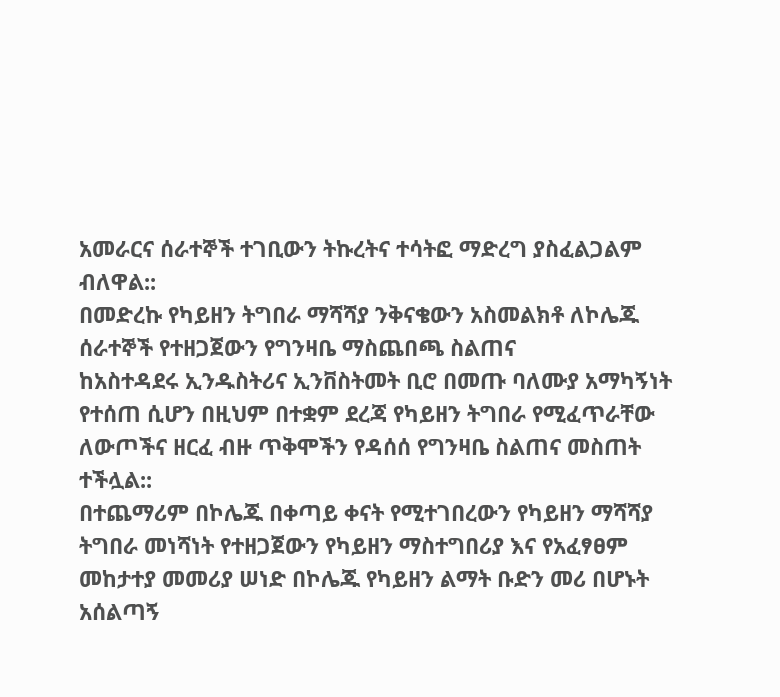አመራርና ሰራተኞች ተገቢውን ትኩረትና ተሳትፎ ማድረግ ያስፈልጋልም ብለዋል::
በመድረኩ የካይዘን ትግበራ ማሻሻያ ንቅናቄውን አስመልክቶ ለኮሌጁ ሰራተኞች የተዘጋጀውን የግንዛቤ ማስጨበጫ ስልጠና
ከአስተዳደሩ ኢንዱስትሪና ኢንቨስትመት ቢሮ በመጡ ባለሙያ አማካኝነት የተሰጠ ሲሆን በዚህም በተቋም ደረጃ የካይዘን ትግበራ የሚፈጥራቸው ለውጦችና ዘርፈ ብዙ ጥቅሞችን የዳሰሰ የግንዛቤ ስልጠና መስጠት ተችሏል::
በተጨማሪም በኮሌጁ በቀጣይ ቀናት የሚተገበረውን የካይዘን ማሻሻያ ትግበራ መነሻነት የተዘጋጀውን የካይዘን ማስተግበሪያ እና የአፈፃፀም መከታተያ መመሪያ ሠነድ በኮሌጁ የካይዘን ልማት ቡድን መሪ በሆኑት አሰልጣኝ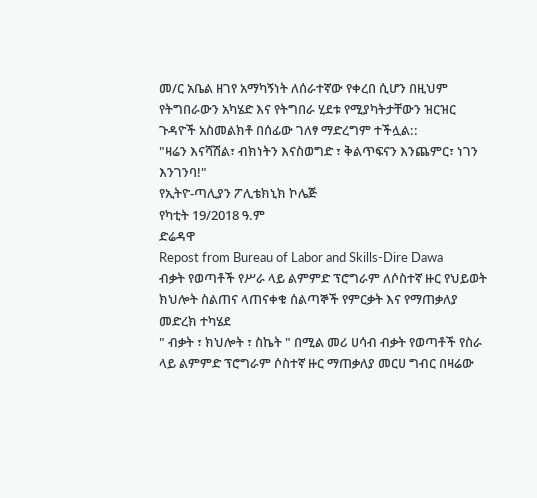መ/ር አቤል ዘገየ አማካኝነት ለሰራተኛው የቀረበ ሲሆን በዚህም የትግበራውን አካሄድ እና የትግበራ ሂደቱ የሚያካትታቸውን ዝርዝር ጉዳዮች አስመልክቶ በሰፊው ገለፃ ማድረግም ተችሏል::
"ዛሬን እናሻሽል፣ ብክነትን እናስወግድ ፣ ቅልጥፍናን እንጨምር፣ ነገን እንገንባ!"
የኢትዮ-ጣሊያን ፖሊቴክኒክ ኮሌጅ
የካቲት 19/2018 ዓ.ም
ድሬዳዋ
Repost from Bureau of Labor and Skills-Dire Dawa
ብቃት የወጣቶች የሥራ ላይ ልምምድ ፕሮግራም ለሶስተኛ ዙር የህይወት ክህሎት ስልጠና ላጠናቀቁ ሰልጣኞች የምርቃት እና የማጠቃለያ መድረክ ተካሄደ
" ብቃት ፣ ክህሎት ፣ ስኬት " በሚል መሪ ሀሳብ ብቃት የወጣቶች የስራ ላይ ልምምድ ፕሮግራም ሶስተኛ ዙር ማጠቃለያ መርሀ ግብር በዛሬው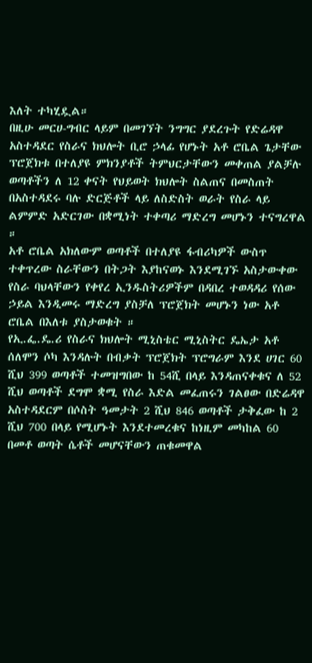እለት ተካሂዷል።
በዚሁ መርሀ-ግብር ላይም በመገኘት ንግግር ያደረጉት የድሬዳዋ አስተዳደር የስራና ክህሎት ቢሮ ኃላፊ የሆኑት አቶ ሮቤል ጌታቸው ፕሮጀክቱ በተለያዩ ምክንያቶች ትምህርታቸውን መቀጠል ያልቻሉ ወጣቶችን ለ 12 ቀናት የህይወት ክህሎት ስልጠና በመስጠት በአስተዳደሩ ባሉ ድርጅቶች ላይ ለስድስት ወራት የስራ ላይ ልምምድ አድርገው በቋሚነት ተቀጣሪ ማድረግ መሆኑን ተናግረዋል ።
አቶ ሮቤል አክለውም ወጣቶች በተለያዩ ፋብሪካዎች ውስጥ ተቀጥረው ስራቸውን በትጋት እያከናወኑ እንደሚገኙ አስታውቀው የስራ ባህላቸውን የቀየረ ኢንዱስትሪዎችም በዳበረ ተወዳዳሪ የሰው ኃይል እንዲመሩ ማድረግ ያስቻለ ፕሮጀክት መሆኑን ነው አቶ ሮቤል በእለቱ ያስታወቁት ።
የኢ.ፌ.ዴ.ሪ የስራና ክህሎት ሚኒስቴር ሚኒስትር ዴኤታ አቶ ሰለሞን ሶካ እንዳሉት በብቃት ፕሮጀክት ፕሮግራም እንደ ሀገር 60 ሺህ 399 ወጣቶች ተመዝግበው ከ 54ሺ በላይ እንዳጠናቀቁና ለ 52 ሺህ ወጣቶች ደግሞ ቋሚ የስራ እድል መፈጠሩን ገልፀው በድሬዳዋ አስተዳደርም በሶስት ዓመታት 2 ሺህ 846 ወጣቶች ታቅፈው ከ 2 ሺህ 700 በላይ የሚሆኑት እንደተመረቁና ከነዚም መካከል 60 በመቶ ወጣት ሴቶች መሆናቸውን ጠቁመዋል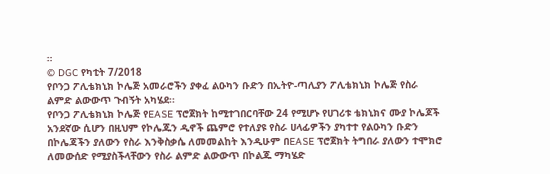።
© DGC የካቲት 7/2018
የቦንጋ ፖሊቴክኒክ ኮሌጅ አመራሮችን ያቀፈ ልዑካን ቡድን በኢትዮ-ጣሊያን ፖሊቴክኒክ ኮሌጅ የስራ ልምድ ልውውጥ ጉብኝት አካሄደ፡፡
የቦንጋ ፖሊቴክኒክ ኮሌጅ የEASE ፕሮጀክት ከሚተገበርባቸው 24 የሚሆኑ የሀገሪቱ ቴክኒክና ሙያ ኮሌጆች አንደኛው ሲሆን በዚህም የኮሌጁን ዲኖች ጨምሮ የተለያዩ የስራ ሀላፊዎችን ያካተተ የልዑካን ቡድን በኮሌጃችን ያለውን የስራ እንቅስቃሴ ለመመልከት እንዲሁም በEASE ፕሮጀክት ትግበራ ያለውን ተሞክሮ ለመውሰድ የሚያስችላቸውን የስራ ልምድ ልውውጥ በኮልጁ ማካሄድ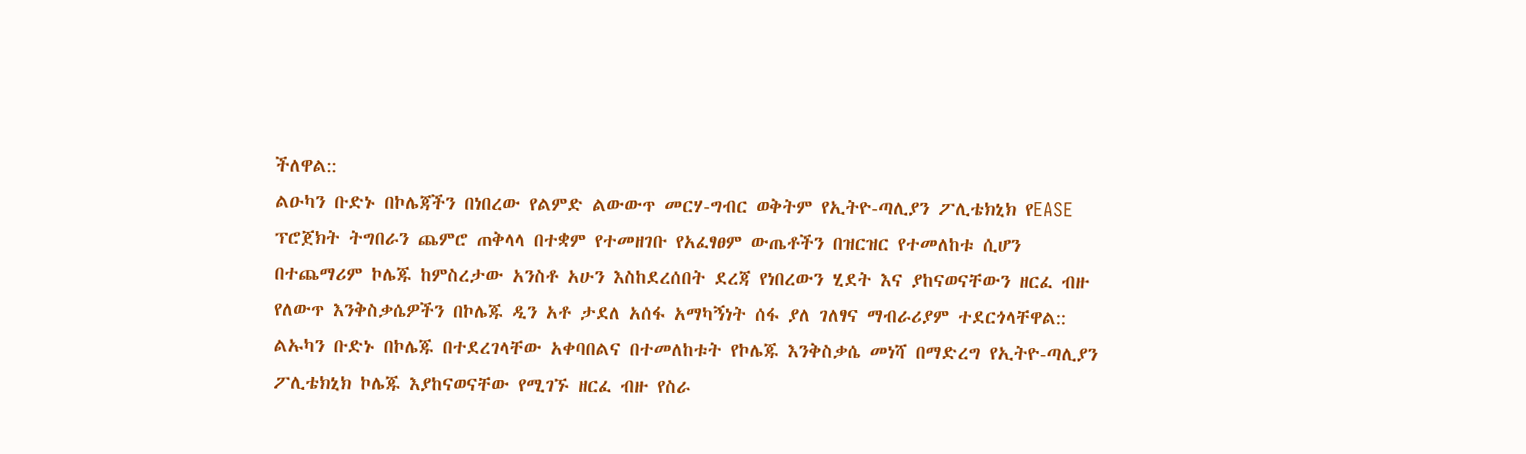ችለዋል::
ልዑካን ቡድኑ በኮሌጃችን በነበረው የልምድ ልውውጥ መርሃ-ግብር ወቅትም የኢትዮ-ጣሊያን ፖሊቴክኒክ የEASE ፕሮጀክት ትግበራን ጨምሮ ጠቅላላ በተቋም የተመዘገቡ የአፈፃፀም ውጤቶችን በዝርዝር የተመለከቱ ሲሆን በተጨማሪም ኮሌጁ ከምስረታው አንስቶ አሁን እስከደረሰበት ደረጃ የነበረውን ሂደት እና ያከናወናቸውን ዘርፈ ብዙ የለውጥ እንቅስቃሴዎችን በኮሌጁ ዲን አቶ ታደለ አሰፋ አማካኝነት ሰፋ ያለ ገለፃና ማብራሪያም ተደርጎላቸዋል::
ልኡካን ቡድኑ በኮሌጁ በተደረገላቸው አቀባበልና በተመለከቱት የኮሌጁ እንቅስቃሴ መነሻ በማድረግ የኢትዮ-ጣሊያን ፖሊቴክኒክ ኮሌጁ እያከናወናቸው የሚገኙ ዘርፈ ብዙ የስራ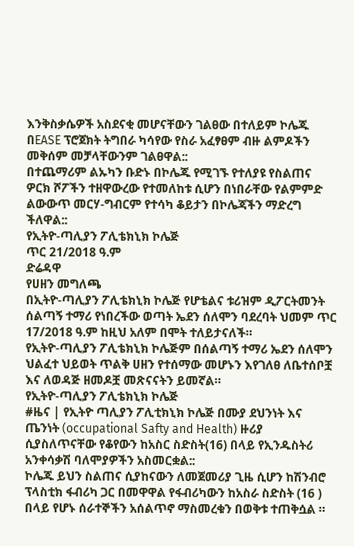እንቅስቃሴዎች አስደናቂ መሆናቸውን ገልፀው በተለይም ኮሌጁ በEASE ፕሮጀክት ትግበራ ካሳየው የስራ አፈፃፀም ብዙ ልምዶችን መቅሰም መቻላቸውንም ገልፀዋል::
በተጨማሪም ልኡካን ቡድኑ በኮሌጁ የሚገኙ የተለያዩ የስልጠና ዎርክ ሾፖችን ተዘዋውረው የተመለከቱ ሲሆን በነበራቸው የልምምድ ልውውጥ መርሃ-ግብርም የተሳካ ቆይታን በኮሌጃችን ማድረግ ችለዋል::
የኢትዮ-ጣሊያን ፖሊቴክኒክ ኮሌጅ
ጥር 21/2018 ዓ.ም
ድሬዳዋ
የሀዘን መግለጫ
በኢትዮ-ጣሊያን ፖሊቴክኒክ ኮሌጅ የሆቴልና ቱሪዝም ዲፖርትመንት ሰልጣኝ ተማሪ የነበረችው ወጣት ኤደን ሰለሞን ባደረባት ህመም ጥር 17/2018 ዓ.ም ከዚህ አለም በሞት ተለይታናለች።
የኢትዮ-ጣሊያን ፖሊቴክኒክ ኮሌጅም በሰልጣኝ ተማሪ ኤደን ሰለሞን ህልፈተ ህይወት ጥልቅ ሀዘን የተሰማው መሆኑን እየገለፀ ለቤተሰቦቿ እና ለወዳጅ ዘመዶቿ መጽናናትን ይመኛል።
የኢትዮ-ጣሊያን ፖሊቴክኒክ ኮሌጅ
#ዜና | የኢትዮ ጣሊያን ፖሊቲክኒክ ኮሌጅ በሙያ ደህንነት እና ጤንነት (occupational Safty and Health) ዙሪያ ሲያስለጥናቸው የቆየውን ከአስር ስድስት(16) በላይ የኢንዱስትሪ አንቀሳቃሽ ባለሞያዎችን አስመርቋል::
ኮሌጁ ይህን ስልጠና ሲያከናውን ለመጀመሪያ ጊዜ ሲሆን ከሽንብሮ ፕላስቲክ ፋብሪካ ጋር በመዋዋል የፋብሪካውን ከአስራ ስድስት (16 ) በላይ የሆኑ ሰራተኞችን አሰልጥኖ ማስመረቁን በወቅቱ ተጠቅሷል ።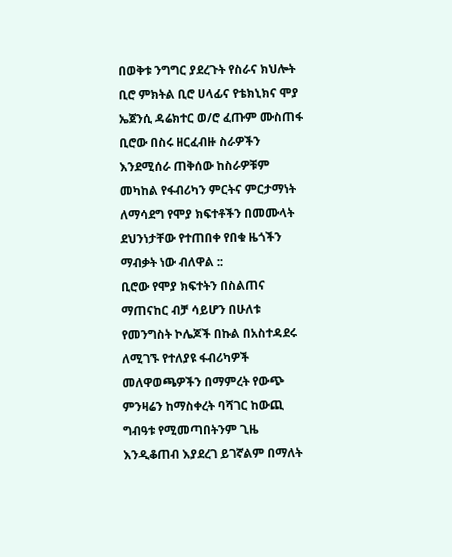በወቅቱ ንግግር ያደረጉት የስራና ክህሎት ቢሮ ምክትል ቢሮ ሀላፊና የቴክኒክና ሞያ ኤጀንሲ ዳሬክተር ወ/ሮ ፈጡም ሙስጠፋ ቢሮው በስሩ ዘርፈብዙ ስራዎችን እንደሚሰራ ጠቅሰው ከስራዎቹም መካከል የፋብሪካን ምርትና ምርታማነት ለማሳደግ የሞያ ክፍተቶችን በመሙላት ደህንነታቸው የተጠበቀ የበቁ ዜጎችን ማብቃት ነው ብለዋል ::
ቢሮው የሞያ ክፍተትን በስልጠና ማጠናከር ብቻ ሳይሆን በሁለቱ የመንግስት ኮሌጆች በኩል በአስተዳደሩ ለሚገኙ የተለያዩ ፋብሪካዎች መለዋወጫዎችን በማምረት የውጭ ምንዛሬን ከማስቀረት ባሻገር ከውጪ ግብዓቱ የሚመጣበትንም ጊዜ እንዲቆጠብ እያደረገ ይገኛልም በማለት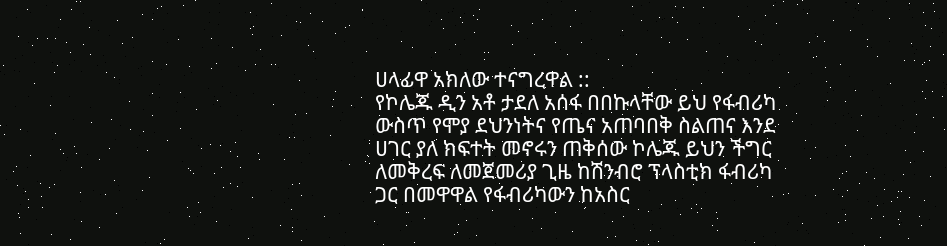ሀላፊዋ አክለው ተናግረዋል ::
የኮሌጁ ዲን አቶ ታደለ አሰፋ በበኩላቸው ይህ የፋብሪካ ውስጥ የሞያ ደህንነትና የጤና አጠባበቅ ስልጠና እንደ ሀገር ያለ ክፍተት መኖሩን ጠቅሰው ኮሌጁ ይህን ችግር ለመቅረፍ ለመጀመሪያ ጊዜ ከሽንብሮ ፕላስቲክ ፋብሪካ ጋር በመዋዋል የፋብሪካውን ከአስር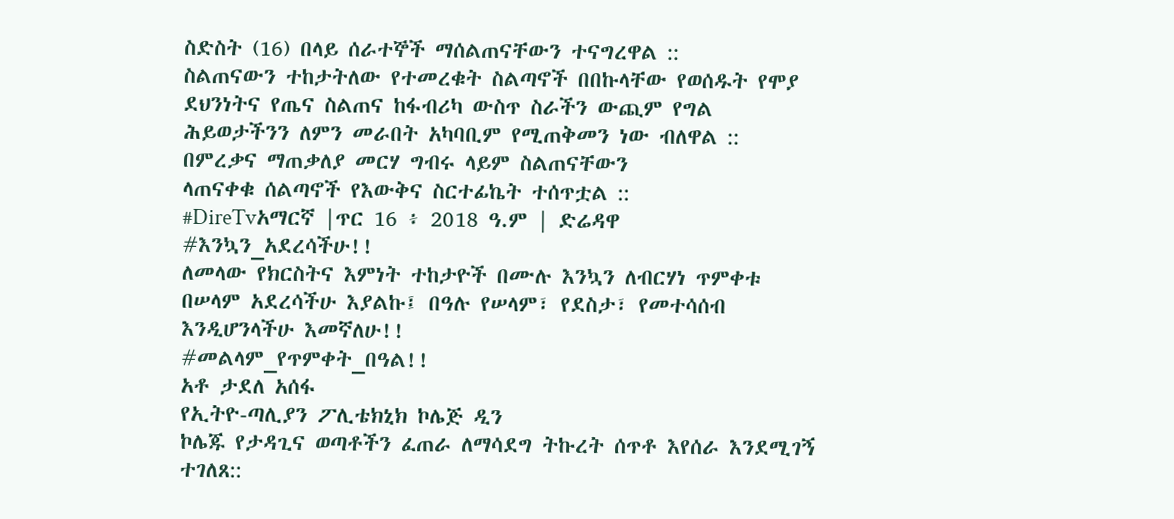ስድስት (16) በላይ ሰራተኞች ማሰልጠናቸውን ተናግረዋል ::
ስልጠናውን ተከታትለው የተመረቁት ስልጣኖች በበኩላቸው የወሰዱት የሞያ ደህንነትና የጤና ስልጠና ከፋብሪካ ውስጥ ስራችን ውጪም የግል ሕይወታችንን ለምን መራበት አካባቢም የሚጠቅመን ነው ብለዋል ::
በምረቃና ማጠቃለያ መርሃ ግብሩ ላይም ስልጠናቸውን
ላጠናቀቁ ሰልጣኖች የእውቅና ስርተፊኬት ተሰጥቷል ::
#DireTvአማርኛ |ጥር 16 ፥ 2018 ዓ.ም | ድሬዳዋ
#እንኳን_አደረሳችሁ!!
ለመላው የክርስትና እምነት ተከታዮች በሙሉ እንኳን ለብርሃነ ጥምቀቱ በሠላም አደረሳችሁ እያልኩ፤ በዓሉ የሠላም፣ የደስታ፣ የመተሳሰብ እንዲሆንላችሁ እመኛለሁ!!
#መልላም_የጥምቀት_በዓል!!
አቶ ታደለ አሰፋ
የኢትዮ-ጣሊያን ፖሊቴክኒክ ኮሌጅ ዲን
ኮሌጁ የታዳጊና ወጣቶችን ፈጠራ ለማሳደግ ትኩረት ሰጥቶ እየሰራ እንደሚገኝ ተገለጸ::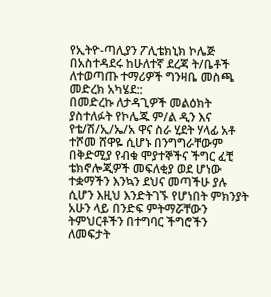የኢትዮ-ጣሊያን ፖሊቴክኒክ ኮሌጅ በአስተዳደሩ ከሁለተኛ ደረጃ ት/ቤቶች ለተወጣጡ ተማሪዎች ግንዛቤ መስጫ መድረክ አካሄደ::
በመድረኩ ለታዳጊዎች መልዕክት ያስተለፉት የኮሌጁ ም/ል ዲን እና የቴ/ሽ/ኢ/ኤ/አ ዋና ስራ ሂደት ሃላፊ አቶ ተሾመ ሸዋዬ ሲሆኑ በንግግራቸውም በቅድሚያ የብቁ ሞያተኞችና ችግር ፈቺ ቴክኖሎጂዎች መፍለቂያ ወደ ሆነው ተቋማችን እንኳን ደህና መጣችሁ ያሉ ሲሆን እዚህ እንድትገኙ የሆነበት ምክንያት አሁን ላይ በንድፍ ምትማሯቸውን ትምህርቶችን በተግባር ችግሮችን ለመፍታት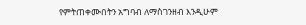የምትጠቀሙበትን አግባብ ለማስገንዘብ እንዲሁም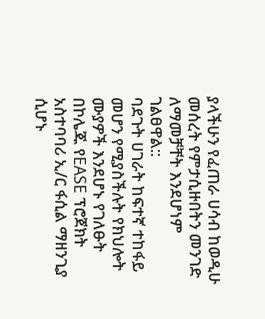ያላችሁን የፈጠራ ሀሳብ ከወዲሁ መሰረት የምታሲዙበትን መንገድ ለማመቻቸት እንደሆነም ገልፀዋል::
ባደጉት ሀገራት ከፍተኛ ተከፋይ መሆን የሚያስችሉት የክህሎት ሙያዎች እንደሆኑ የገለፁት በኮሌጁ የEASE ፕሮጀክት አስተባባሪ ኢ/ር ፋሲል ማዘንጊያ ሲሆኑ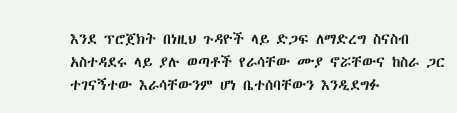እንደ ፕሮጀክት በነዚህ ጉዳዮች ላይ ድጋፍ ለማድረግ ስናስብ አስተዳደሩ ላይ ያሉ ወጣቶች የራሳቸው ሙያ ኖሯቸውና ከስራ ጋር ተገናኝተው እራሳቸውንም ሆነ ቤተሰባቸውን እንዲደግፉ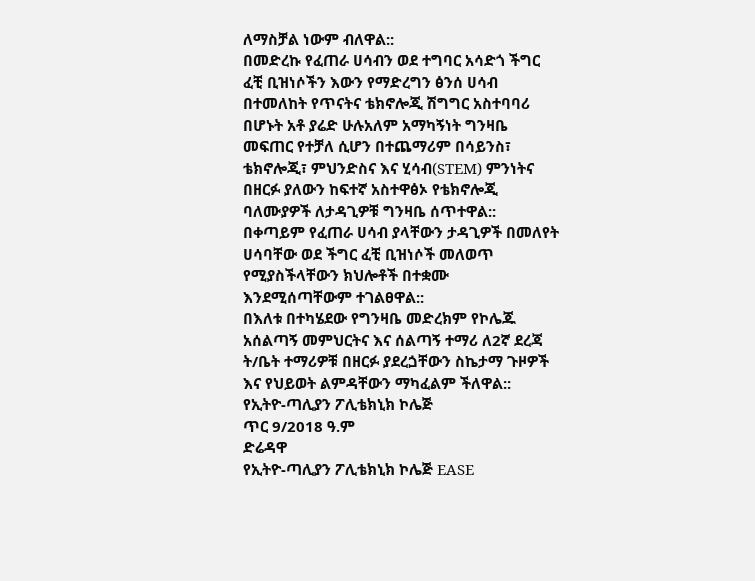ለማስቻል ነውም ብለዋል::
በመድረኩ የፈጠራ ሀሳብን ወደ ተግባር አሳድጎ ችግር ፈቺ ቢዝነሶችን እውን የማድረግን ፅንሰ ሀሳብ በተመለከት የጥናትና ቴክኖሎጂ ሽግግር አስተባባሪ በሆኑት አቶ ያሬድ ሁሉአለም አማካኝነት ግንዛቤ መፍጠር የተቻለ ሲሆን በተጨማሪም በሳይንስ፣ ቴክኖሎጂ፣ ምህንድስና እና ሂሳብ(STEM) ምንነትና በዘርፉ ያለውን ከፍተኛ አስተዋፅኦ የቴክኖሎጂ ባለሙያዎች ለታዳጊዎቹ ግንዛቤ ሰጥተዋል::
በቀጣይም የፈጠራ ሀሳብ ያላቸውን ታዳጊዎች በመለየት ሀሳባቸው ወደ ችግር ፈቺ ቢዝነሶች መለወጥ የሚያስችላቸውን ክህሎቶች በተቋሙ እንደሚሰጣቸውም ተገልፀዋል::
በእለቱ በተካሄደው የግንዛቤ መድረክም የኮሌጁ አሰልጣኝ መምህርትና እና ሰልጣኝ ተማሪ ለ2ኛ ደረጃ ት/ቤት ተማሪዎቹ በዘርፉ ያደረጏቸውን ስኬታማ ጉዞዎች እና የህይወት ልምዳቸውን ማካፈልም ችለዋል::
የኢትዮ-ጣሊያን ፖሊቴክኒክ ኮሌጅ
ጥር 9/2018 ዓ.ም
ድሬዳዋ
የኢትዮ-ጣሊያን ፖሊቴክኒክ ኮሌጅ EASE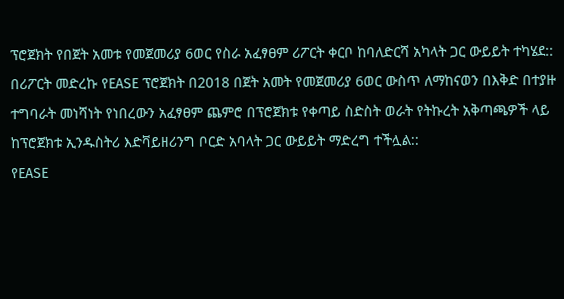ፕሮጀክት የበጀት አመቱ የመጀመሪያ 6ወር የስራ አፈፃፀም ሪፖርት ቀርቦ ከባለድርሻ አካላት ጋር ውይይት ተካሄደ::
በሪፖርት መድረኩ የEASE ፕሮጀክት በ2018 በጀት አመት የመጀመሪያ 6ወር ውስጥ ለማከናወን በእቅድ በተያዙ ተግባራት መነሻነት የነበረውን አፈፃፀም ጨምሮ በፕሮጀክቱ የቀጣይ ስድስት ወራት የትኩረት አቅጣጫዎች ላይ ከፕሮጀክቱ ኢንዱስትሪ እድቫይዘሪንግ ቦርድ አባላት ጋር ውይይት ማድረግ ተችሏል::
የEASE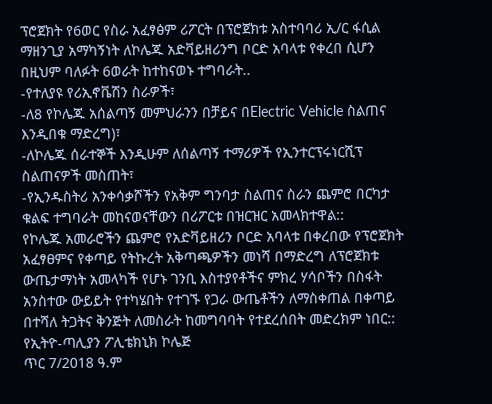ፕሮጀክት የ6ወር የስራ አፈፃፅም ሪፖርት በፕሮጀክቱ አስተባባሪ ኢ/ር ፋሲል ማዘንጊያ አማካኝነት ለኮሌጁ አድቫይዘሪንግ ቦርድ አባላቱ የቀረበ ሲሆን በዚህም ባለፉት 6ወራት ከተከናወኑ ተግባራት..
-የተለያዩ የሪኢኖቬሽን ስራዎች፣
-ለ8 የኮሌጁ አሰልጣኝ መምህራንን በቻይና በElectric Vehicle ስልጠና እንዲበቁ ማድረግ)፣
-ለኮሌጁ ሰራተኞች እንዲሁም ለሰልጣኝ ተማሪዎች የኢንተርፕሩነርሺፕ ስልጠናዎች መስጠት፣
-የኢንዱስትሪ አንቀሳቃሾችን የአቅም ግንባታ ስልጠና ስራን ጨምሮ በርካታ ቁልፍ ተግባራት መከናወናቸውን በሪፖርቱ በዝርዝር አመላክተዋል::
የኮሌጁ አመራሮችን ጨምሮ የአድቫይዘሪን ቦርድ አባላቱ በቀረበው የፕሮጀክት አፈፃፀምና የቀጣይ የትኩረት አቅጣጫዎችን መነሻ በማድረግ ለፕሮጀክቱ ውጤታማነት አመላካች የሆኑ ገንቢ እስተያየቶችና ምክረ ሃሳቦችን በስፋት አንስተው ውይይት የተካሄበት የተገኙ የጋራ ውጤቶችን ለማስቀጠል በቀጣይ በተሻለ ትጋትና ቅንጅት ለመስራት ከመግባባት የተደረሰበት መድረክም ነበር::
የኢትዮ-ጣሊያን ፖሊቴክኒክ ኮሌጅ
ጥር 7/2018 ዓ.ም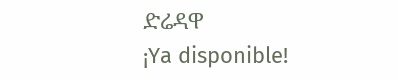ድሬዳዋ
¡Ya disponible!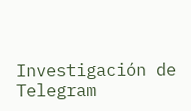Investigación de Telegram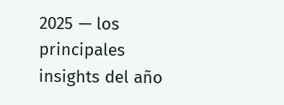2025 — los principales insights del año